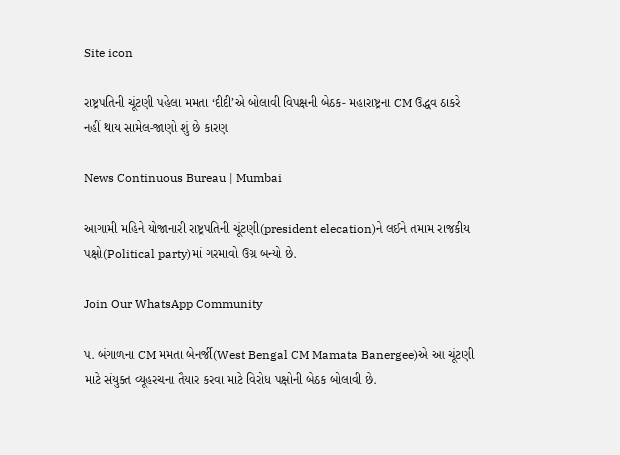Site icon

રાષ્ટ્રપતિની ચૂંટણી પહેલા મમતા ‘દીદી’એ બોલાવી વિપક્ષની બેઠક- મહારાષ્ટ્રના CM ઉદ્ધવ ઠાકરે નહીં થાય સામેલ-જાણો શું છે કારણ

News Continuous Bureau | Mumbai

આગામી મહિને યોજાનારી રાષ્ટ્રપતિની ચૂંટણી(president elecation)ને લઈને તમામ રાજકીય પક્ષો(Political party)માં ગરમાવો ઉગ્ર બન્યો છે.

Join Our WhatsApp Community

પ. બંગાળના CM મમતા બેનર્જી(West Bengal CM Mamata Banergee)એ આ ચૂંટણી માટે સંયુક્ત વ્યૂહરચના તૈયાર કરવા માટે વિરોધ પક્ષોની બેઠક બોલાવી છે.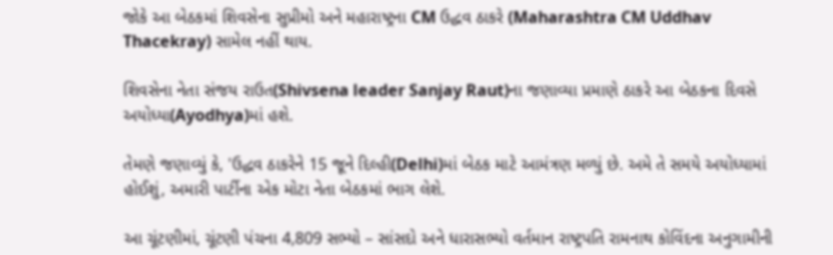જોકે આ બેઠકમાં શિવસેના સુપ્રીમો અને મહારાષ્ટ્રના CM ઉદ્ધવ ઠાકરે (Maharashtra CM Uddhav Thacekray) સામેલ નહીં થાય.

શિવસેના નેતા સંજય રાઉત(Shivsena leader Sanjay Raut)ના જણાવ્યા પ્રમાણે ઠાકરે આ બેઠકના દિવસે અયોધ્યા(Ayodhya)માં હશે.

તેમણે જણાવ્યું કે, 'ઉદ્ધવ ઠાકરેને 15 જૂને દિલ્હી(Delhi)માં બેઠક માટે આમંત્રણ મળ્યું છે. અમે તે સમયે અયોધ્યામાં હોઈશું, અમારી પાર્ટીના એક મોટા નેતા બેઠકમાં ભાગ લેશે.

આ ચૂંટણીમાં, ચૂંટણી પંચના 4,809 સભ્યો – સાંસદો અને ધારાસભ્યો વર્તમાન રાષ્ટ્રપતિ રામનાથ કોવિંદના અનુગામીની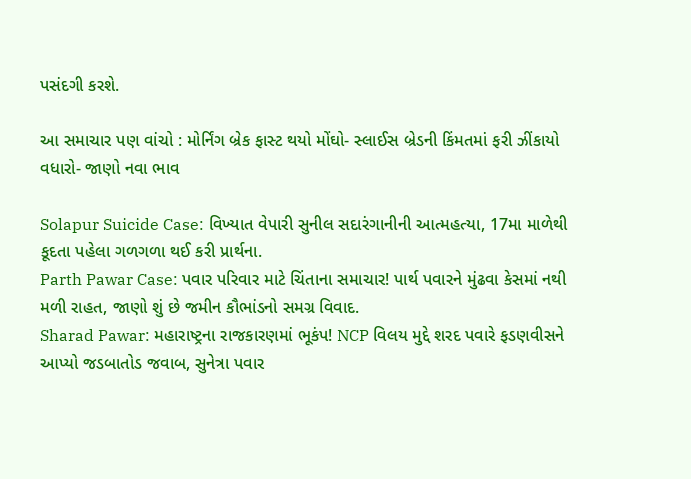પસંદગી કરશે.

આ સમાચાર પણ વાંચો : મોર્નિંગ બ્રેક ફાસ્ટ થયો મોંઘો- સ્લાઈસ બ્રેડની કિંમતમાં ફરી ઝીંકાયો વધારો- જાણો નવા ભાવ

Solapur Suicide Case: વિખ્યાત વેપારી સુનીલ સદારંગાનીની આત્મહત્યા, 17મા માળેથી કૂદતા પહેલા ગળગળા થઈ કરી પ્રાર્થના.
Parth Pawar Case: પવાર પરિવાર માટે ચિંતાના સમાચાર! પાર્થ પવારને મુંઢવા કેસમાં નથી મળી રાહત, જાણો શું છે જમીન કૌભાંડનો સમગ્ર વિવાદ.
Sharad Pawar: મહારાષ્ટ્રના રાજકારણમાં ભૂકંપ! NCP વિલય મુદ્દે શરદ પવારે ફડણવીસને આપ્યો જડબાતોડ જવાબ, સુનેત્રા પવાર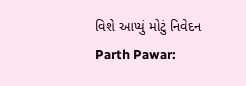વિશે આપ્યું મોટું નિવેદન
Parth Pawar: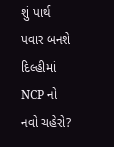શું પાર્થ પવાર બનશે દિલ્હીમાં NCP નો નવો ચહેરો?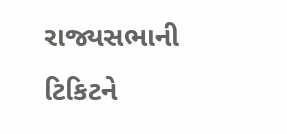રાજ્યસભાની ટિકિટને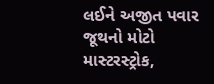લઈને અજીત પવાર જૂથનો મોટો માસ્ટરસ્ટ્રોક,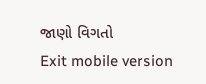જાણો વિગતો
Exit mobile version